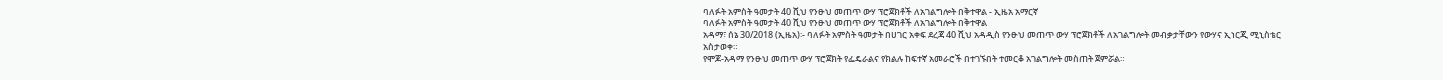ባለፉት አምስት ዓመታት 40 ሺህ የንፁህ መጠጥ ውሃ ፕሮጀክቶች ለአገልግሎት በቅተዋል - ኢዜአ አማርኛ
ባለፉት አምስት ዓመታት 40 ሺህ የንፁህ መጠጥ ውሃ ፕሮጀክቶች ለአገልግሎት በቅተዋል
አዳማ፣ ሰኔ 30/2018 (ኢዜአ)፡- ባለፉት አምስት ዓመታት በሀገር አቀፍ ደረጃ 40 ሺህ አዳዲስ የንፁህ መጠጥ ውሃ ፕሮጀክቶች ለአገልግሎት መብቃታቸውን የውሃና ኢነርጂ ሚኒስቴር አስታወቀ።
የሞጆ-አዳማ የንፁህ መጠጥ ውሃ ፕሮጀክት የፌዴራልና የክልሉ ከፍተኛ አመራሮች በተገኙበት ተመርቆ አገልግሎት መስጠት ጀምሯል።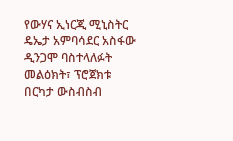የውሃና ኢነርጂ ሚኒስትር ዴኤታ አምባሳደር አስፋው ዲንጋሞ ባስተላለፉት መልዕክት፣ ፕሮጀክቱ በርካታ ውስብስብ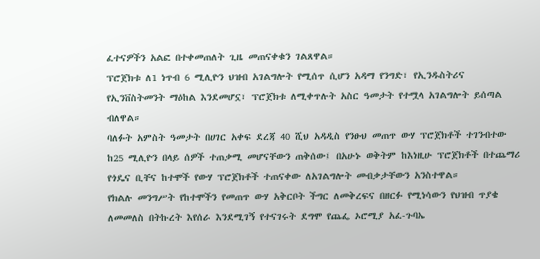ፈተናዎችን አልፎ በተቀመጠለት ጊዜ መጠናቀቁን ገልጸዋል።
ፕሮጀክቱ ለ1 ነጥብ 6 ሚሊዮን ህዝብ አገልግሎት የሚሰጥ ሲሆን አዳማ የንግድ፣ የኢንዱስትሪና የኢንቨስትመንት ማዕከል እንደመሆኗ፣ ፕሮጀክቱ ለሚቀጥሉት አስር ዓመታት የተሟላ አገልግሎት ይሰጣል ብለዋል።
ባለፉት አምስት ዓመታት በሀገር አቀፍ ደረጃ 40 ሺህ አዳዲስ የንፁህ መጠጥ ውሃ ፕሮጀክቶች ተገንብተው ከ25 ሚሊዮን በላይ ሰዎች ተጠቃሚ መሆናቸውን ጠቅሰው፤ በአሁኑ ወቅትም ከእነዚሁ ፕሮጀክቶች በተጨማሪ የጎዴና ቢቸና ከተሞች የውሃ ፕሮጀክቶች ተጠናቀው ለአገልግሎት መብቃታቸውን አንስተዋል።
የክልሉ መንግሥት የከተሞችን የመጠጥ ውሃ አቅርቦት ችግር ለመቅረፍና በዘርፉ የሚነሳውን የህዝብ ጥያቄ ለመመለስ በትኩረት እየሰራ እንደሚገኝ የተናገሩት ደግሞ የጨፌ ኦሮሚያ አፈ-ጉባኤ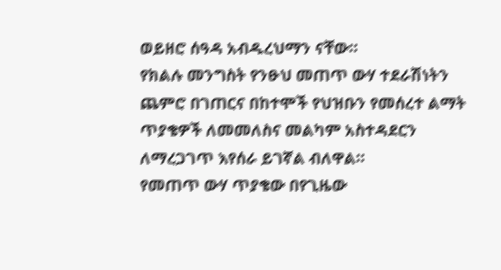ወይዘሮ ሰዓዳ አብዱረህማን ናቸው።
የክልሉ መንግስት የንፁህ መጠጥ ውሃ ተደራሽነትን ጨምሮ በገጠርና በከተሞች የህዝቡን የመሰረተ ልማት ጥያቄዎች ለመመለስና መልካም አስተዳደርን ለማረጋገጥ እየሰራ ይገኛል ብለዋል።
የመጠጥ ውሃ ጥያቄው በየጊዜው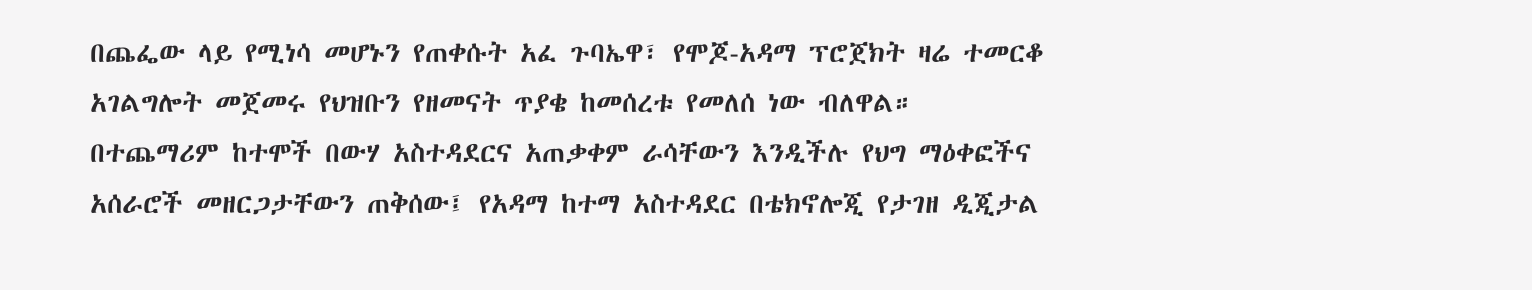በጨፌው ላይ የሚነሳ መሆኑን የጠቀሱት አፈ ጉባኤዋ፣ የሞጆ-አዳማ ፕሮጀክት ዛሬ ተመርቆ አገልግሎት መጀመሩ የህዝቡን የዘመናት ጥያቄ ከመሰረቱ የመለሰ ነው ብለዋል።
በተጨማሪም ከተሞች በውሃ አስተዳደርና አጠቃቀም ራሳቸውን እንዲችሉ የህግ ማዕቀፎችና አሰራሮች መዘርጋታቸውን ጠቅሰው፤ የአዳማ ከተማ አስተዳደር በቴክኖሎጂ የታገዘ ዲጂታል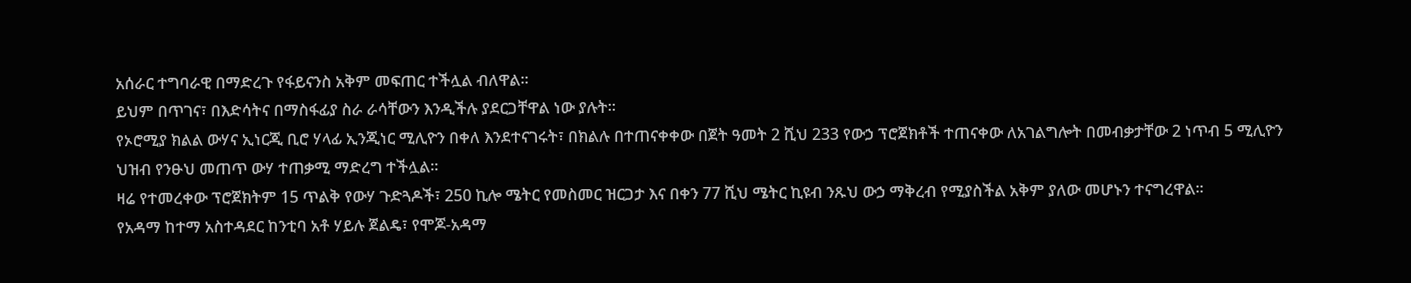አሰራር ተግባራዊ በማድረጉ የፋይናንስ አቅም መፍጠር ተችሏል ብለዋል።
ይህም በጥገና፣ በእድሳትና በማስፋፊያ ስራ ራሳቸውን እንዲችሉ ያደርጋቸዋል ነው ያሉት።
የኦሮሚያ ክልል ውሃና ኢነርጂ ቢሮ ሃላፊ ኢንጂነር ሚሊዮን በቀለ እንደተናገሩት፣ በክልሉ በተጠናቀቀው በጀት ዓመት 2 ሺህ 233 የውኃ ፕሮጀክቶች ተጠናቀው ለአገልግሎት በመብቃታቸው 2 ነጥብ 5 ሚሊዮን ህዝብ የንፁህ መጠጥ ውሃ ተጠቃሚ ማድረግ ተችሏል።
ዛሬ የተመረቀው ፕሮጀክትም 15 ጥልቅ የውሃ ጉድጓዶች፣ 250 ኪሎ ሜትር የመስመር ዝርጋታ እና በቀን 77 ሺህ ሜትር ኪዩብ ንጹህ ውኃ ማቅረብ የሚያስችል አቅም ያለው መሆኑን ተናግረዋል።
የአዳማ ከተማ አስተዳደር ከንቲባ አቶ ሃይሉ ጀልዴ፣ የሞጆ-አዳማ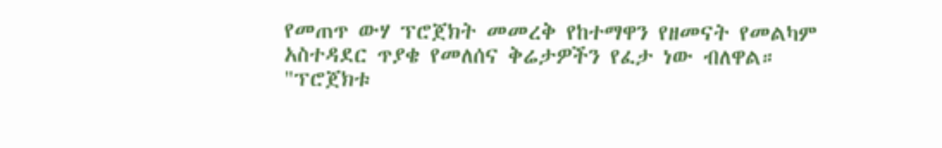የመጠጥ ውሃ ፕሮጀክት መመረቅ የከተማዋን የዘመናት የመልካም አስተዳደር ጥያቄ የመለሰና ቅሬታዎችን የፈታ ነው ብለዋል።
"ፕሮጀክቱ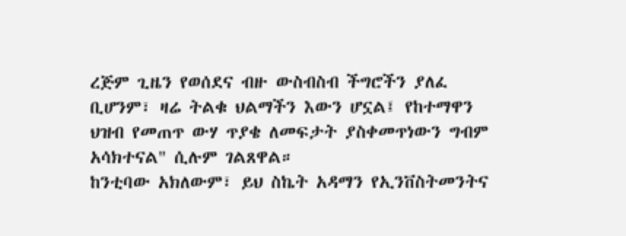ረጅም ጊዜን የወሰደና ብዙ ውስብስብ ችግሮችን ያለፈ ቢሆንም፣ ዛሬ ትልቁ ህልማችን እውን ሆኗል፤ የከተማዋን ህዝብ የመጠጥ ውሃ ጥያቄ ለመፍታት ያስቀመጥነውን ግብም አሳክተናል" ሲሉም ገልጸዋል።
ከንቲባው አክለውም፣ ይህ ስኬት አዳማን የኢንቨስትመንትና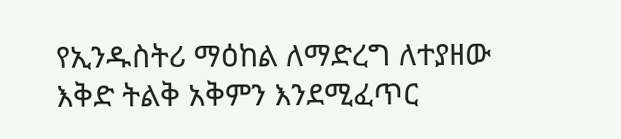የኢንዱስትሪ ማዕከል ለማድረግ ለተያዘው እቅድ ትልቅ አቅምን እንደሚፈጥር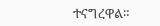ተናግረዋል።